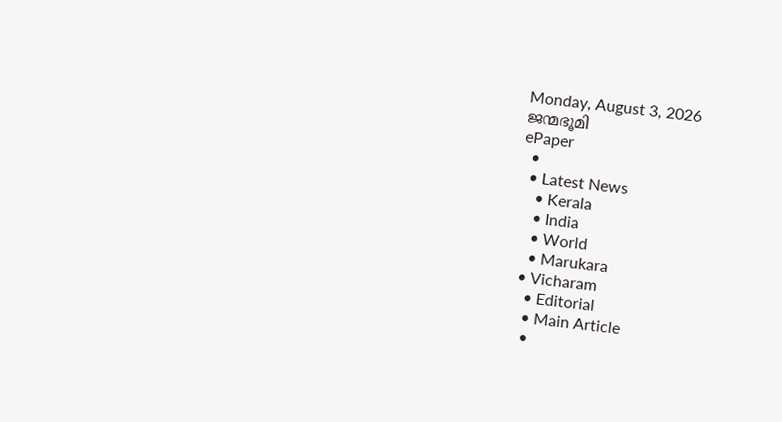Monday, August 3, 2026
ജന്മഭൂമി
ePaper
  •
  • Latest News
    • Kerala
    • India
    • World
    • Marukara
  • Vicharam
    • Editorial
    • Main Article
    •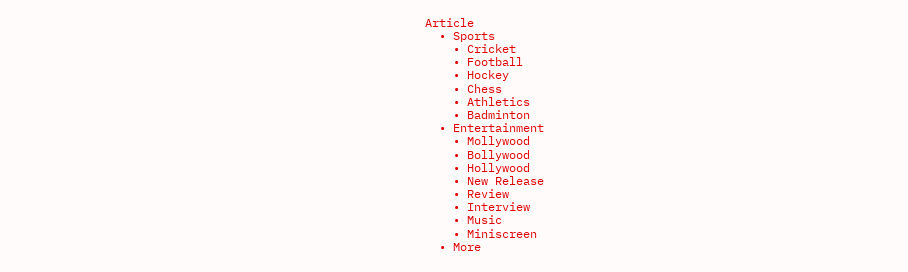Article
  • Sports
    • Cricket
    • Football
    • Hockey
    • Chess
    • Athletics
    • Badminton
  • Entertainment
    • Mollywood
    • Bollywood
    • Hollywood
    • New Release
    • Review
    • Interview
    • Music
    • Miniscreen
  • More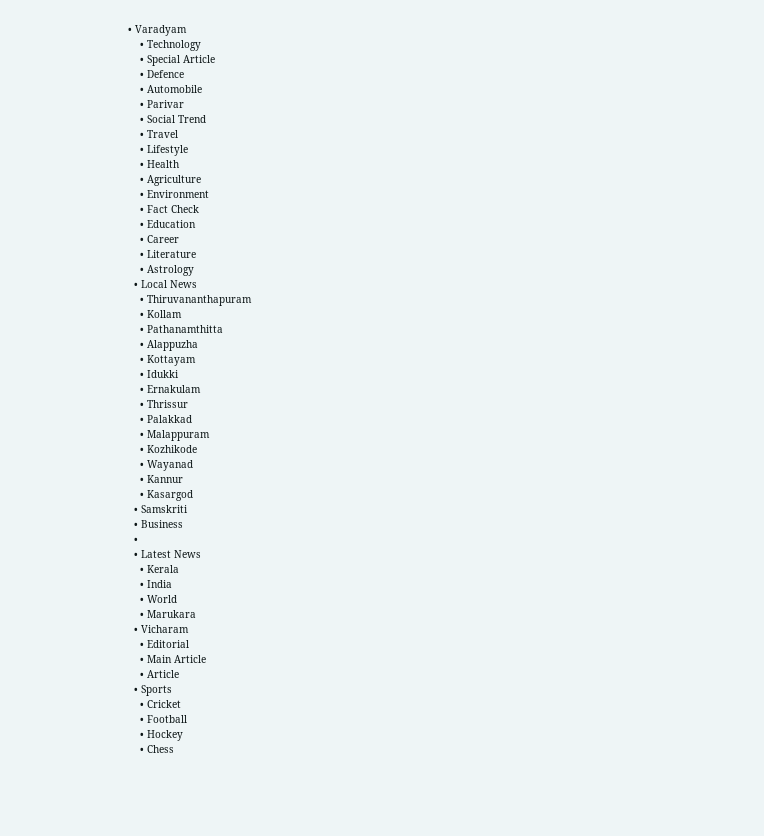• Varadyam
    • Technology
    • Special Article
    • Defence
    • Automobile
    • Parivar
    • Social Trend
    • Travel
    • Lifestyle
    • Health
    • Agriculture
    • Environment
    • Fact Check
    • Education
    • Career
    • Literature
    • Astrology
  • Local News
    • Thiruvananthapuram
    • Kollam
    • Pathanamthitta
    • Alappuzha
    • Kottayam
    • Idukki
    • Ernakulam
    • Thrissur
    • Palakkad
    • Malappuram
    • Kozhikode
    • Wayanad
    • Kannur
    • Kasargod
  • Samskriti
  • Business
  •
  • Latest News
    • Kerala
    • India
    • World
    • Marukara
  • Vicharam
    • Editorial
    • Main Article
    • Article
  • Sports
    • Cricket
    • Football
    • Hockey
    • Chess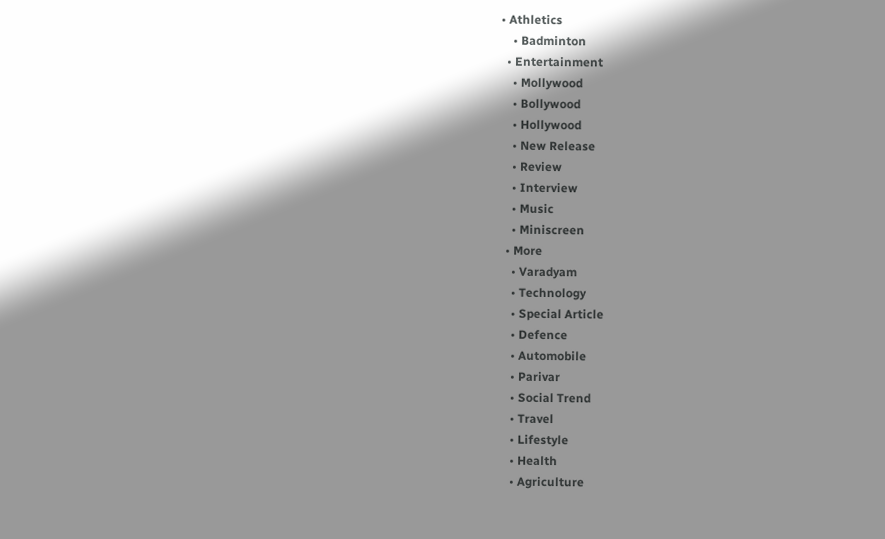• Athletics
    • Badminton
  • Entertainment
    • Mollywood
    • Bollywood
    • Hollywood
    • New Release
    • Review
    • Interview
    • Music
    • Miniscreen
  • More
    • Varadyam
    • Technology
    • Special Article
    • Defence
    • Automobile
    • Parivar
    • Social Trend
    • Travel
    • Lifestyle
    • Health
    • Agriculture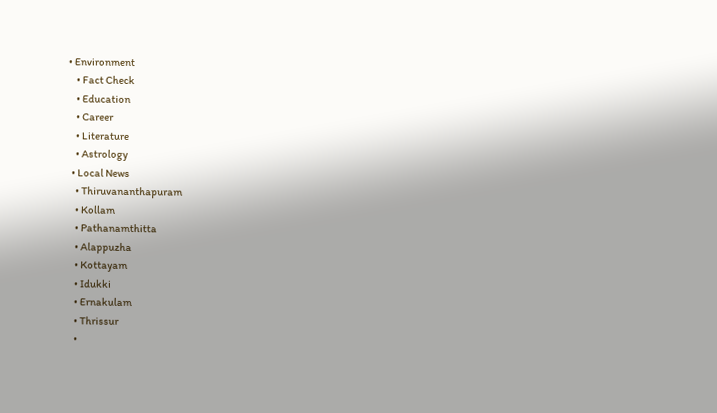• Environment
    • Fact Check
    • Education
    • Career
    • Literature
    • Astrology
  • Local News
    • Thiruvananthapuram
    • Kollam
    • Pathanamthitta
    • Alappuzha
    • Kottayam
    • Idukki
    • Ernakulam
    • Thrissur
    •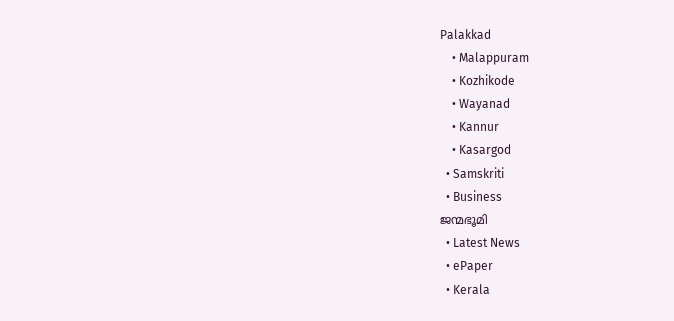Palakkad
    • Malappuram
    • Kozhikode
    • Wayanad
    • Kannur
    • Kasargod
  • Samskriti
  • Business
ജന്മഭൂമി
  • Latest News
  • ePaper
  • Kerala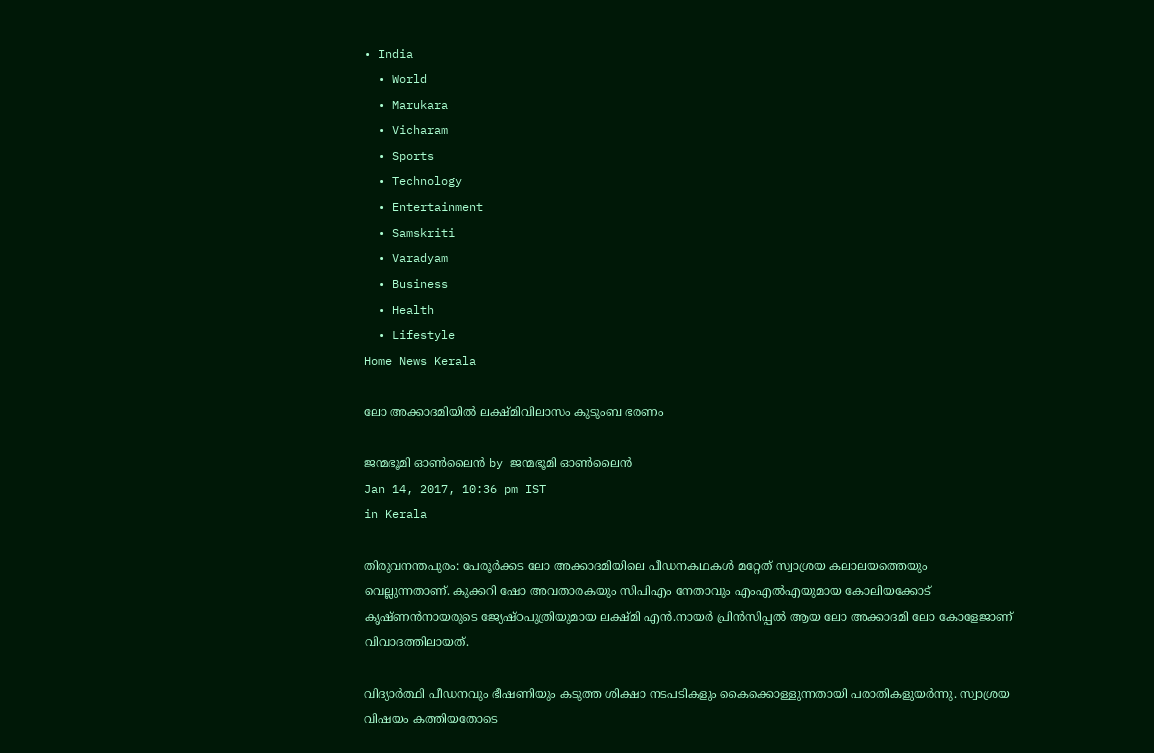• India
  • World
  • Marukara
  • Vicharam
  • Sports
  • Technology
  • Entertainment
  • Samskriti
  • Varadyam
  • Business
  • Health
  • Lifestyle
Home News Kerala

ലോ അക്കാദമിയില്‍ ലക്ഷ്മിവിലാസം കുടുംബ ഭരണം

ജന്മഭൂമി ഓണ്‍ലൈന്‍ by ജന്മഭൂമി ഓണ്‍ലൈന്‍
Jan 14, 2017, 10:36 pm IST
in Kerala

തിരുവനന്തപുരം: പേരൂര്‍ക്കട ലോ അക്കാദമിയിലെ പീഡനകഥകള്‍ മറ്റേത് സ്വാശ്രയ കലാലയത്തെയും വെല്ലുന്നതാണ്. കുക്കറി ഷോ അവതാരകയും സിപിഎം നേതാവും എംഎല്‍എയുമായ കോലിയക്കോട് കൃഷ്ണന്‍നായരുടെ ജ്യേഷ്ഠപുത്രിയുമായ ലക്ഷ്മി എന്‍.നായര്‍ പ്രിന്‍സിപ്പല്‍ ആയ ലോ അക്കാദമി ലോ കോളേജാണ് വിവാദത്തിലായത്.

വിദ്യാര്‍ത്ഥി പീഡനവും ഭീഷണിയും കടുത്ത ശിക്ഷാ നടപടികളും കൈക്കൊള്ളുന്നതായി പരാതികളുയര്‍ന്നു. സ്വാശ്രയ വിഷയം കത്തിയതോടെ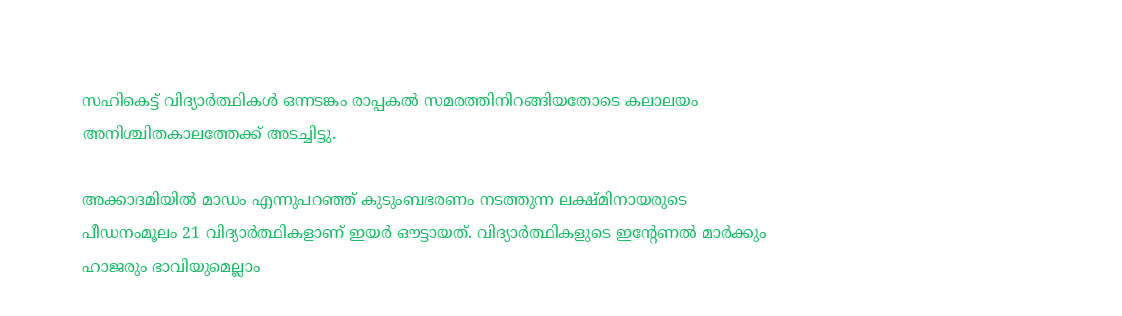സഹികെട്ട് വിദ്യാര്‍ത്ഥികള്‍ ഒന്നടങ്കം രാപ്പകല്‍ സമരത്തിനിറങ്ങിയതോടെ കലാലയം അനിശ്ചിതകാലത്തേക്ക് അടച്ചിട്ടു.

അക്കാദമിയില്‍ മാഡം എന്നുപറഞ്ഞ് കുടുംബഭരണം നടത്തുന്ന ലക്ഷ്മിനായരുടെ പീഡനംമൂലം 21 വിദ്യാര്‍ത്ഥികളാണ് ഇയര്‍ ഔട്ടായത്. വിദ്യാര്‍ത്ഥികളുടെ ഇന്റേണല്‍ മാര്‍ക്കും ഹാജരും ഭാവിയുമെല്ലാം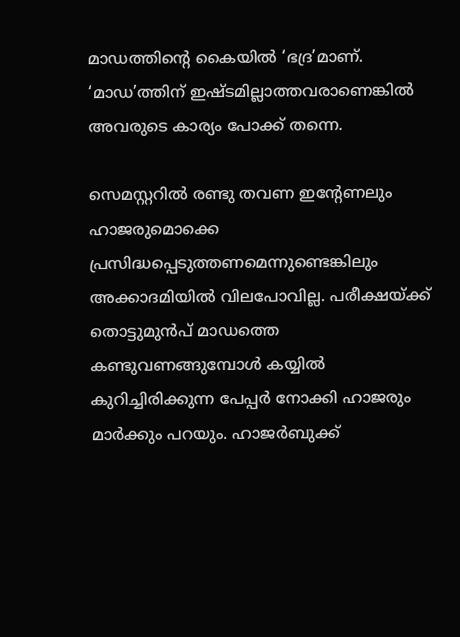മാഡത്തിന്റെ കൈയില്‍ ‘ഭദ്ര’മാണ്. ‘മാഡ’ത്തിന് ഇഷ്ടമില്ലാത്തവരാണെങ്കില്‍ അവരുടെ കാര്യം പോക്ക് തന്നെ.

സെമസ്റ്ററില്‍ രണ്ടു തവണ ഇന്റേണലും ഹാജരുമൊക്കെ പ്രസിദ്ധപ്പെടുത്തണമെന്നുണ്ടെങ്കിലും അക്കാദമിയില്‍ വിലപോവില്ല. പരീക്ഷയ്‌ക്ക് തൊട്ടുമുന്‍പ് മാഡത്തെ കണ്ടുവണങ്ങുമ്പോള്‍ കയ്യില്‍ കുറിച്ചിരിക്കുന്ന പേപ്പര്‍ നോക്കി ഹാജരും മാര്‍ക്കും പറയും. ഹാജര്‍ബുക്ക്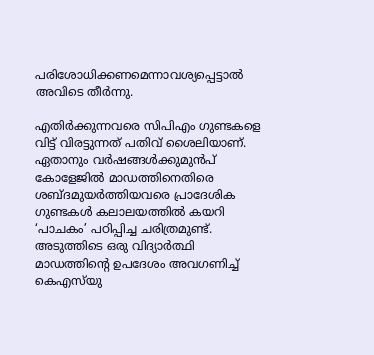പരിശോധിക്കണമെന്നാവശ്യപ്പെട്ടാല്‍ അവിടെ തീര്‍ന്നു.

എതിര്‍ക്കുന്നവരെ സിപിഎം ഗുണ്ടകളെ വിട്ട് വിരട്ടുന്നത് പതിവ് ശൈലിയാണ്. ഏതാനും വര്‍ഷങ്ങള്‍ക്കുമുന്‍പ് കോളേജില്‍ മാഡത്തിനെതിരെ ശബ്ദമുയര്‍ത്തിയവരെ പ്രാദേശിക ഗുണ്ടകള്‍ കലാലയത്തില്‍ കയറി ‘പാചകം’ പഠിപ്പിച്ച ചരിത്രമുണ്ട്. അടുത്തിടെ ഒരു വിദ്യാര്‍ത്ഥി മാഡത്തിന്റെ ഉപദേശം അവഗണിച്ച് കെഎസ്‌യു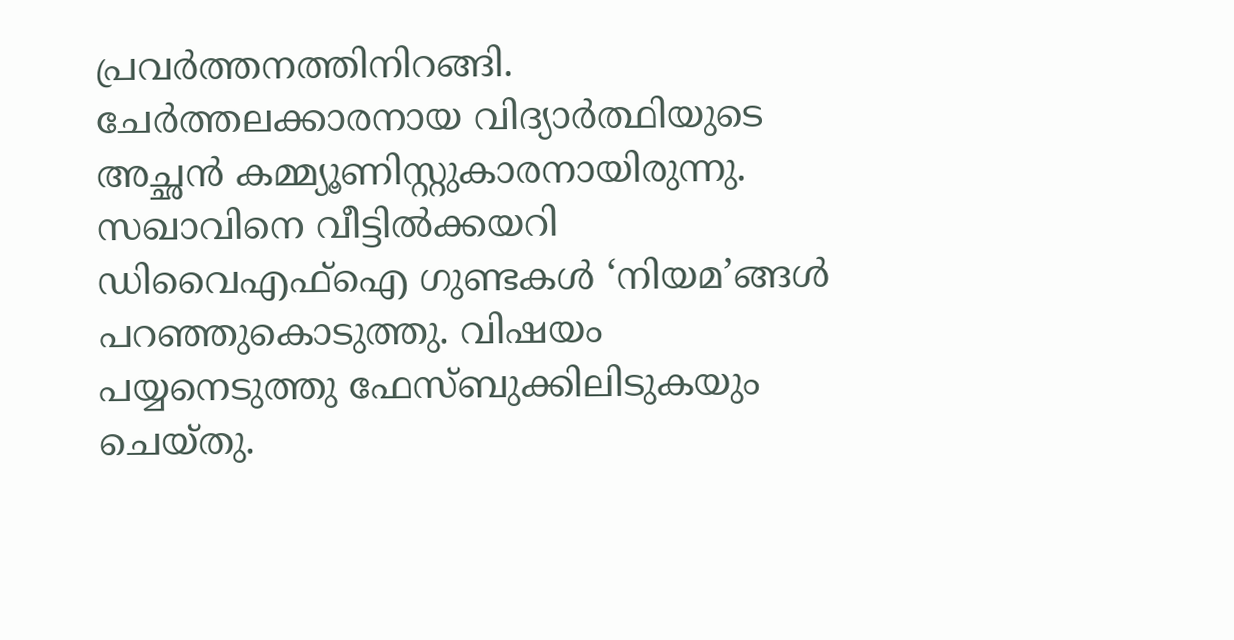പ്രവര്‍ത്തനത്തിനിറങ്ങി. ചേര്‍ത്തലക്കാരനായ വിദ്യാര്‍ത്ഥിയുടെ അച്ഛന്‍ കമ്മ്യൂണിസ്റ്റുകാരനായിരുന്നു. സഖാവിനെ വീട്ടില്‍ക്കയറി ഡിവൈഎഫ്‌ഐ ഗുണ്ടകള്‍ ‘നിയമ’ങ്ങള്‍ പറഞ്ഞുകൊടുത്തു. വിഷയം പയ്യനെടുത്തു ഫേസ്ബുക്കിലിടുകയും ചെയ്തു.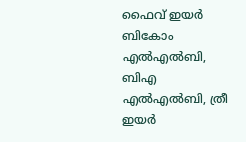ഫൈവ് ഇയര്‍ ബികോം എല്‍എല്‍ബി, ബിഎ എല്‍എല്‍ബി, ത്രീ ഇയര്‍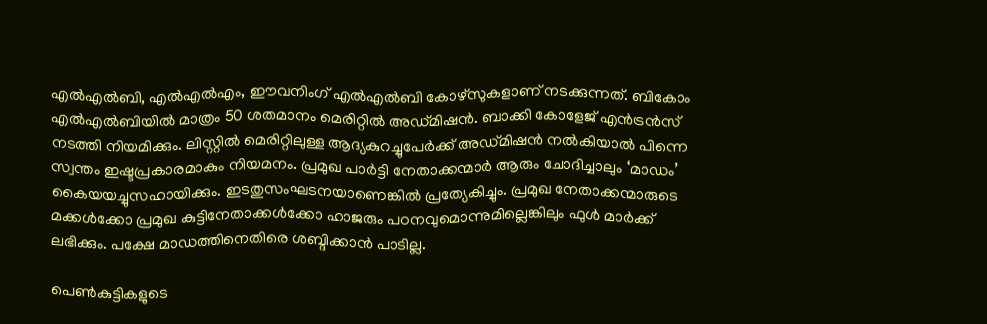എല്‍എല്‍ബി, എല്‍എല്‍എം, ഈവനിംഗ് എല്‍എല്‍ബി കോഴ്‌സുകളാണ് നടക്കുന്നത്. ബികോം എല്‍എല്‍ബിയില്‍ മാത്രം 50 ശതമാനം മെരിറ്റില്‍ അഡ്മിഷന്‍. ബാക്കി കോളേജ് എന്‍ട്രന്‍സ് നടത്തി നിയമിക്കും. ലിസ്റ്റില്‍ മെരിറ്റിലുള്ള ആദ്യകുറച്ചുപേര്‍ക്ക് അഡ്മിഷന്‍ നല്‍കിയാല്‍ പിന്നെ സ്വന്തം ഇഷ്ടപ്രകാരമാകും നിയമനം. പ്രമുഖ പാര്‍ട്ടി നേതാക്കന്മാര്‍ ആരും ചോദിച്ചാലും ‘മാഡം’ കൈയയച്ചുസഹായിക്കും. ഇടതുസംഘടനയാണെങ്കില്‍ പ്രത്യേകിച്ചും. പ്രമുഖ നേതാക്കന്മാരുടെ മക്കള്‍ക്കോ പ്രമുഖ കുട്ടിനേതാക്കള്‍ക്കോ ഹാജരും പഠനവുമൊന്നുമില്ലെങ്കിലും ഫുള്‍ മാര്‍ക്ക് ലഭിക്കും. പക്ഷേ മാഡത്തിനെതിരെ ശബ്ദിക്കാന്‍ പാടില്ല.

പെണ്‍കുട്ടികളുടെ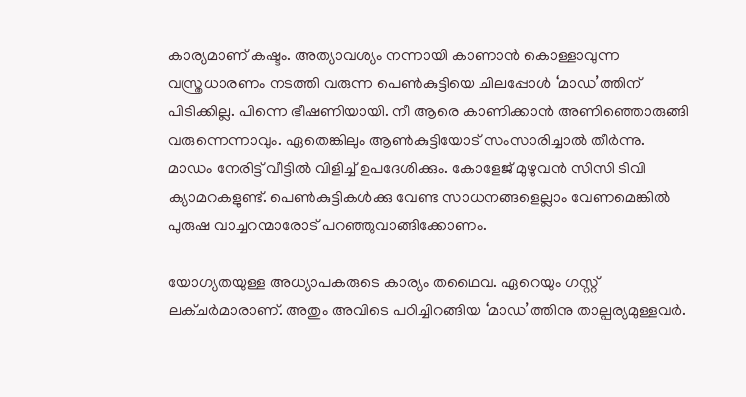കാര്യമാണ് കഷ്ടം. അത്യാവശ്യം നന്നായി കാണാന്‍ കൊള്ളാവുന്ന വസ്ത്രധാരണം നടത്തി വരുന്ന പെണ്‍കുട്ടിയെ ചിലപ്പോള്‍ ‘മാഡ’ത്തിന് പിടിക്കില്ല. പിന്നെ ഭീഷണിയായി. നീ ആരെ കാണിക്കാന്‍ അണിഞ്ഞൊരുങ്ങി വരുന്നെന്നാവും. ഏതെങ്കിലും ആണ്‍കുട്ടിയോട് സംസാരിച്ചാല്‍ തീര്‍ന്നു. മാഡം നേരിട്ട് വീട്ടില്‍ വിളിച്ച് ഉപദേശിക്കും. കോളേജ് മുഴുവന്‍ സിസി ടിവി ക്യാമറകളുണ്ട്. പെണ്‍കുട്ടികള്‍ക്കു വേണ്ട സാധനങ്ങളെല്ലാം വേണമെങ്കില്‍ പുരുഷ വാച്ചറന്മാരോട് പറഞ്ഞുവാങ്ങിക്കോണം.

യോഗ്യതയുള്ള അധ്യാപകരുടെ കാര്യം തഥൈവ. ഏറെയും ഗസ്റ്റ് ലക്ചര്‍മാരാണ്. അതും അവിടെ പഠിച്ചിറങ്ങിയ ‘മാഡ’ത്തിനു താല്പര്യമുള്ളവര്‍.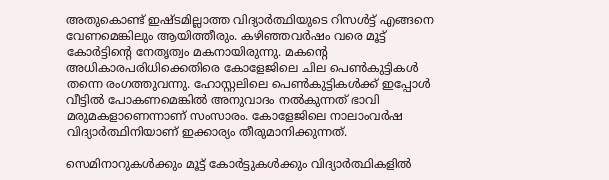അതുകൊണ്ട് ഇഷ്ടമില്ലാത്ത വിദ്യാര്‍ത്ഥിയുടെ റിസള്‍ട്ട് എങ്ങനെ വേണമെങ്കിലും ആയിത്തീരും. കഴിഞ്ഞവര്‍ഷം വരെ മൂട്ട് കോര്‍ട്ടിന്റെ നേതൃത്വം മകനായിരുന്നു. മകന്റെ അധികാരപരിധിക്കെതിരെ കോളേജിലെ ചില പെണ്‍കുട്ടികള്‍ തന്നെ രംഗത്തുവന്നു. ഹോസ്റ്റലിലെ പെണ്‍കുട്ടികള്‍ക്ക് ഇപ്പോള്‍ വീട്ടില്‍ പോകണമെങ്കില്‍ അനുവാദം നല്‍കുന്നത് ഭാവി മരുമകളാണെന്നാണ് സംസാരം. കോളേജിലെ നാലാംവര്‍ഷ വിദ്യാര്‍ത്ഥിനിയാണ് ഇക്കാര്യം തീരുമാനിക്കുന്നത്.

സെമിനാറുകള്‍ക്കും മൂട്ട് കോര്‍ട്ടുകള്‍ക്കും വിദ്യാര്‍ത്ഥികളില്‍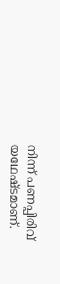നിന്ന് പണപ്പിരിവ് യഥേഷ്ടമാണ്.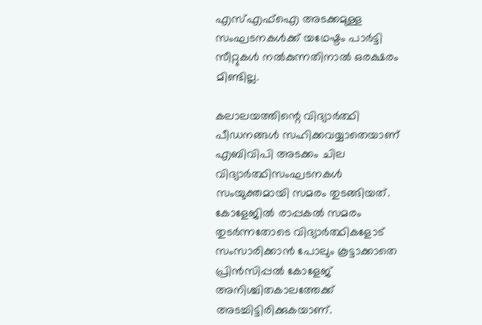എസ്എഫ്‌ഐ അടക്കമുള്ള സംഘടനകള്‍ക്ക് യഥേഷ്ടം പാര്‍ട്ടി സീറ്റുകള്‍ നല്‍കുന്നതിനാല്‍ ഒരക്ഷരം മിണ്ടില്ല.

കലാലയത്തിന്റെ വിദ്യാര്‍ത്ഥി പീഡനങ്ങള്‍ സഹിക്കവയ്യാതെയാണ് എബിവിപി അടക്കം ചില വിദ്യാര്‍ത്ഥിസംഘടനകള്‍ സംയുക്തമായി സമരം തുടങ്ങിയത്. കോളേജില്‍ രാപ്പകല്‍ സമരം തുടര്‍ന്നതോടെ വിദ്യാര്‍ത്ഥികളോട് സംസാരിക്കാന്‍ പോലും കൂട്ടാക്കാതെ പ്രിന്‍സിപ്പല്‍ കോളേജ് അനിശ്ചിതകാലത്തേക്ക് അടച്ചിട്ടിരിക്കുകയാണ്.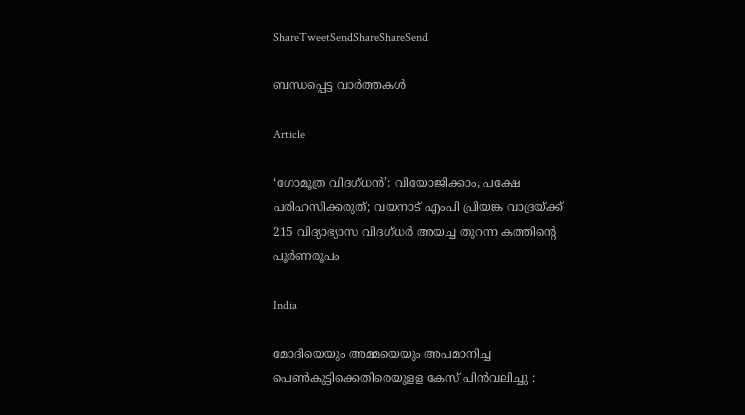ShareTweetSendShareShareSend

ബന്ധപ്പെട്ട വാര്‍ത്തകള്‍

Article

‘ഗോമൂത്ര വിദഗ്ധന്‍’: വിയോജിക്കാം, പക്ഷേ പരിഹസിക്കരുത്; വയനാട് എംപി പ്രിയങ്ക വാദ്രയ്‌ക്ക് 215 വിദ്യാഭ്യാസ വിദഗ്ധര്‍ അയച്ച തുറന്ന കത്തിന്റെ പൂര്‍ണരൂപം

India

മോദിയെയും അമ്മയെയും അപമാനിച്ച പെൺകുട്ടിക്കെതിരെയുളള കേസ് പിൻവലിച്ചു :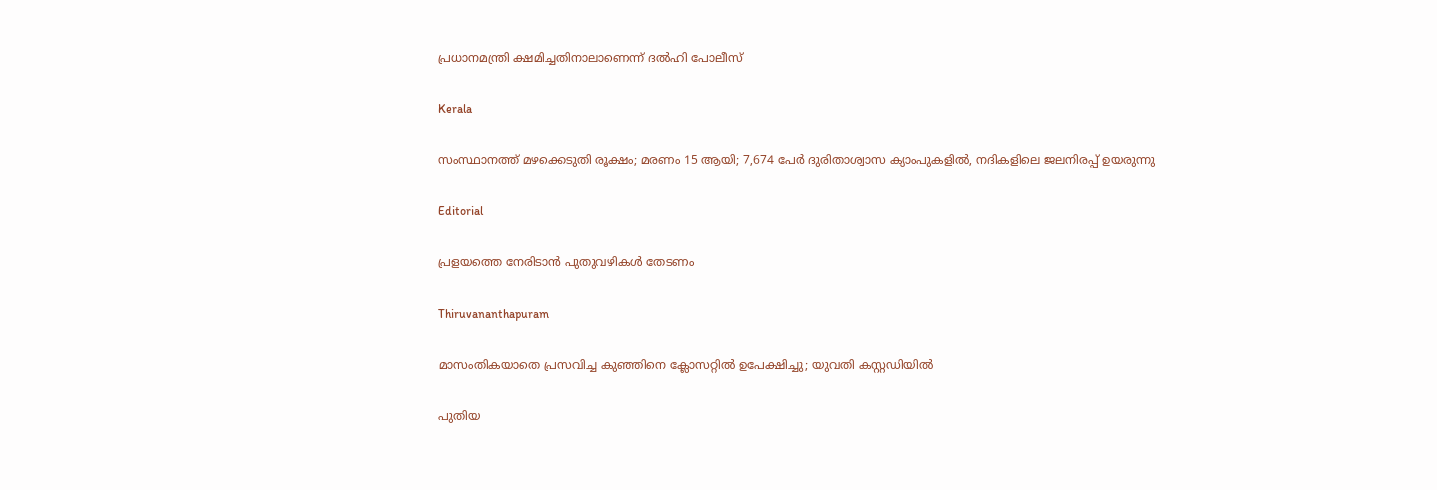പ്രധാനമന്ത്രി ക്ഷമിച്ചതിനാലാണെന്ന് ദൽഹി പോലീസ്

Kerala

സംസ്ഥാനത്ത് മഴക്കെടുതി രൂക്ഷം; മരണം 15 ആയി; 7,674 പേർ ദുരിതാശ്വാസ ക്യാംപുകളിൽ, നദികളിലെ ജലനിരപ്പ് ഉയരുന്നു

Editorial

പ്രളയത്തെ നേരിടാന്‍ പുതുവഴികള്‍ തേടണം

Thiruvananthapuram

മാസംതികയാതെ പ്രസവിച്ച കുഞ്ഞിനെ ക്ലോസറ്റിൽ ഉപേക്ഷിച്ചു; യുവതി കസ്റ്റഡിയിൽ

പുതിയ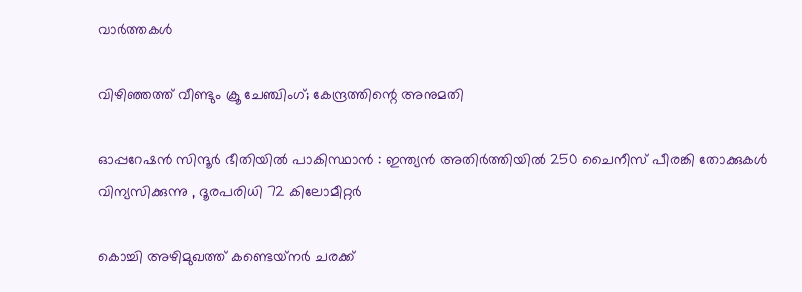വാര്‍ത്തകള്‍

വിഴിഞ്ഞത്ത് വീണ്ടും ക്രൂ ചേഞ്ചിംഗ്; കേന്ദ്രത്തിന്റെ അനുമതി

ഓപ്പറേഷൻ സിന്ദൂർ ഭീതിയിൽ പാകിസ്ഥാൻ : ഇന്ത്യൻ അതിർത്തിയിൽ 250 ചൈനീസ് പീരങ്കി തോക്കുകൾ വിന്യസിക്കുന്നു , ദൂരപരിധി 72 കിലോമീറ്റർ

കൊച്ചി അഴിമുഖത്ത് കണ്ടെയ്‌നര്‍ ചരക്ക്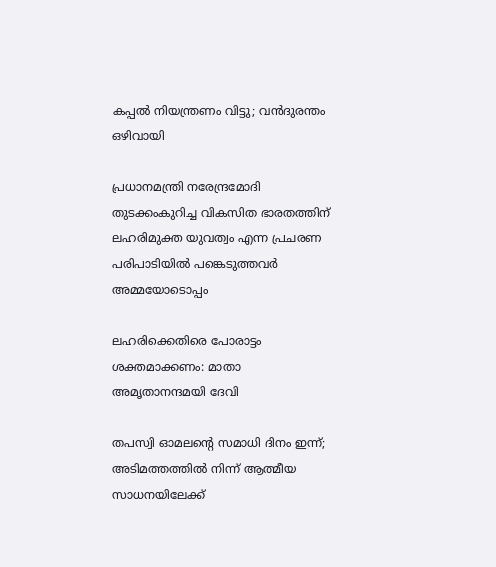കപ്പല്‍ നിയന്ത്രണം വിട്ടു; വന്‍ദുരന്തം ഒഴിവായി

പ്രധാനമന്ത്രി നരേന്ദ്രമോദി തുടക്കംകുറിച്ച വികസിത ഭാരതത്തിന് ലഹരിമുക്ത യുവത്വം എന്ന പ്രചരണ പരിപാടിയില്‍ പങ്കെടുത്തവര്‍ അമ്മയോടൊപ്പം

ലഹരിക്കെതിരെ പോരാട്ടം ശക്തമാക്കണം: മാതാ അമൃതാനന്ദമയി ദേവി

തപസ്വി ഓമലന്റെ സമാധി ദിനം ഇന്ന്; അടിമത്തത്തില്‍ നിന്ന് ആത്മീയ സാധനയിലേക്ക്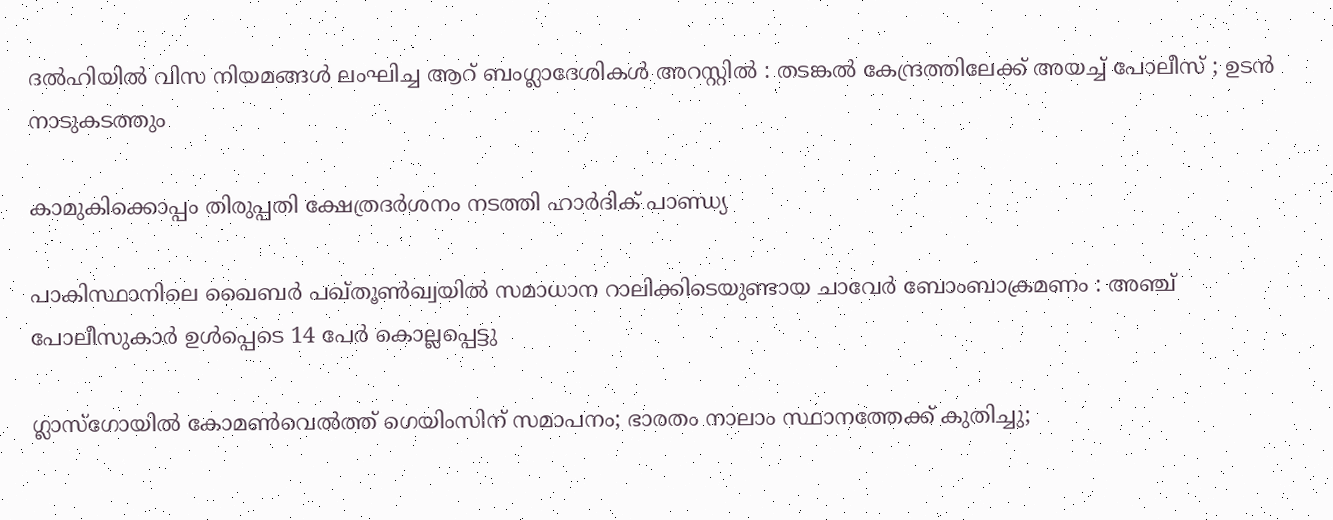ദൽഹിയിൽ വിസ നിയമങ്ങൾ ലംഘിച്ച ആറ് ബംഗ്ലാദേശികൾ അറസ്റ്റിൽ : തടങ്കൽ കേന്ദ്രത്തിലേക്ക് അയച്ച് പോലീസ് ; ഉടൻ നാടുകടത്തും

കാമുകിക്കൊപ്പം തിരുപ്പതി ക്ഷേത്രദര്‍ശനം നടത്തി ഹാര്‍ദിക് പാണ്ഡ്യ

പാകിസ്ഥാനിലെ ഖൈബർ പഖ്തൂൺഖ്വയിൽ സമാധാന റാലിക്കിടെയുണ്ടായ ചാവേർ ബോംബാക്രമണം : അഞ്ച് പോലീസുകാർ ഉൾപ്പെടെ 14 പേർ കൊല്ലപ്പെട്ടു

ഗ്ലാസ്‌ഗോയില്‍ കോമണ്‍വെല്‍ത്ത് ഗെയിംസിന് സമാപനം; ഭാരതം നാലാം സ്ഥാനത്തേക്ക് കുതിച്ചു;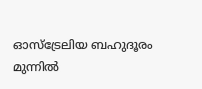ഓസ്‌ട്രേലിയ ബഹുദൂരം മുന്നില്‍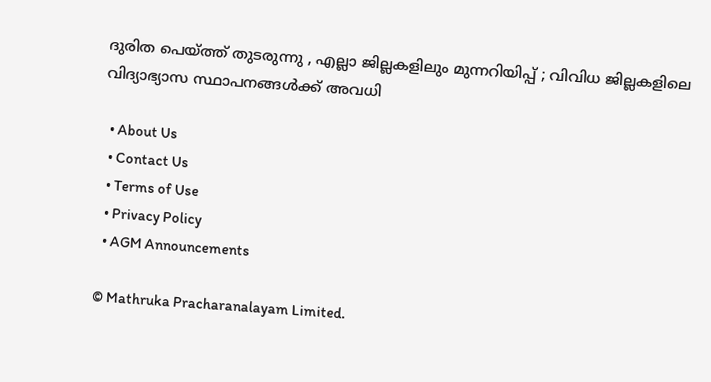ദുരിത പെയ്‌ത്ത് തുടരുന്നു , എല്ലാ ജില്ലകളിലും മുന്നറിയിപ്പ് ; വിവിധ ജില്ലകളിലെ വിദ്യാഭ്യാസ സ്ഥാപനങ്ങൾക്ക് അവധി

  • About Us
  • Contact Us
  • Terms of Use
  • Privacy Policy
  • AGM Announcements

© Mathruka Pracharanalayam Limited.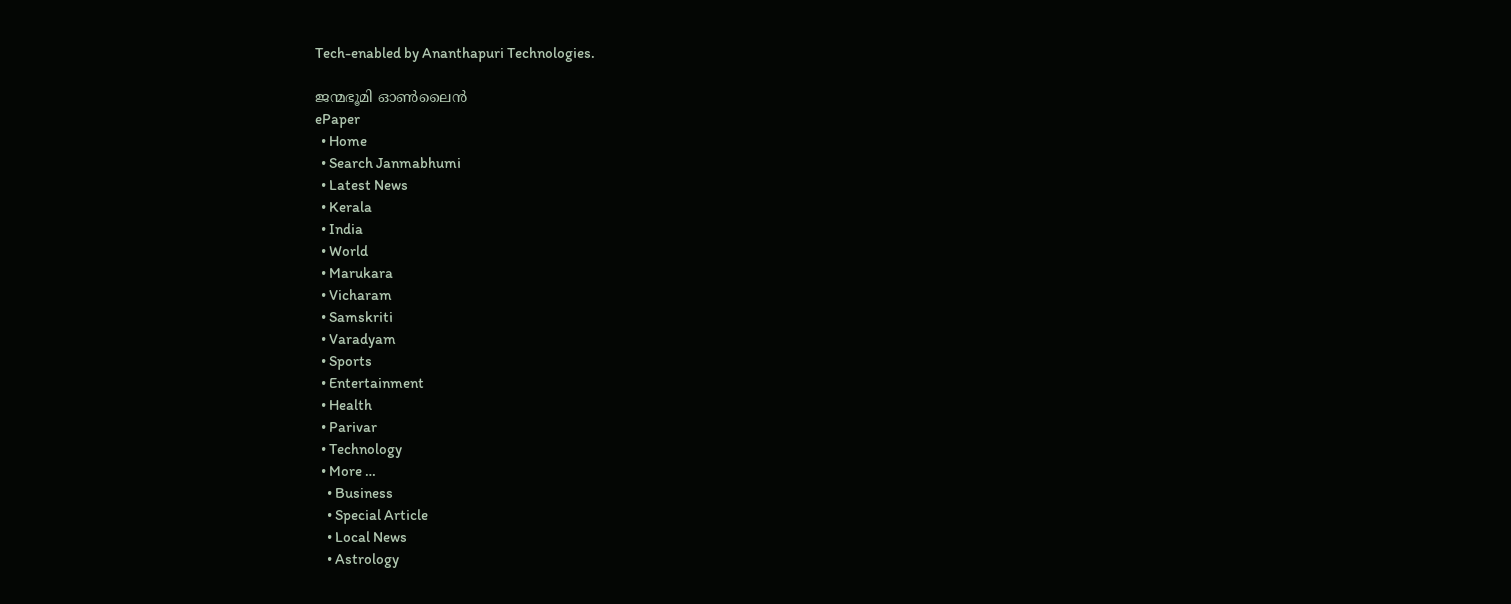Tech-enabled by Ananthapuri Technologies.

ജന്മഭൂമി ഓണ്‍ലൈന്‍
ePaper
  • Home
  • Search Janmabhumi
  • Latest News
  • Kerala
  • India
  • World
  • Marukara
  • Vicharam
  • Samskriti
  • Varadyam
  • Sports
  • Entertainment
  • Health
  • Parivar
  • Technology
  • More …
    • Business
    • Special Article
    • Local News
    • Astrology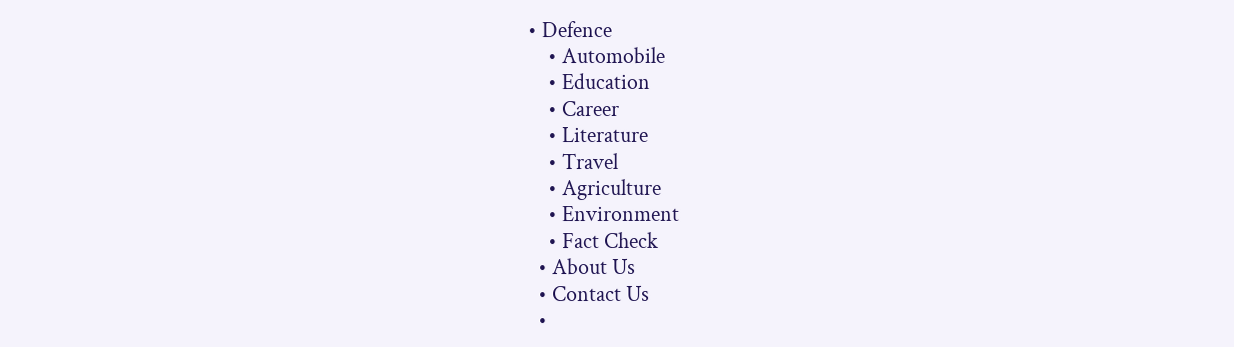• Defence
    • Automobile
    • Education
    • Career
    • Literature
    • Travel
    • Agriculture
    • Environment
    • Fact Check
  • About Us
  • Contact Us
  •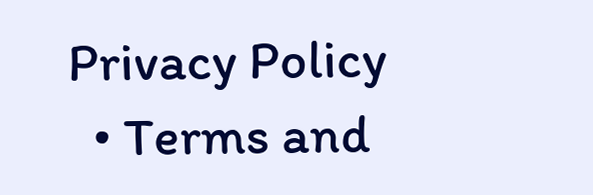Privacy Policy
  • Terms and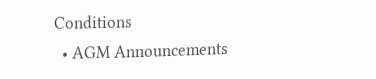Conditions
  • AGM Announcements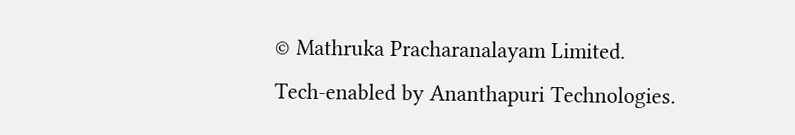© Mathruka Pracharanalayam Limited.
Tech-enabled by Ananthapuri Technologies.